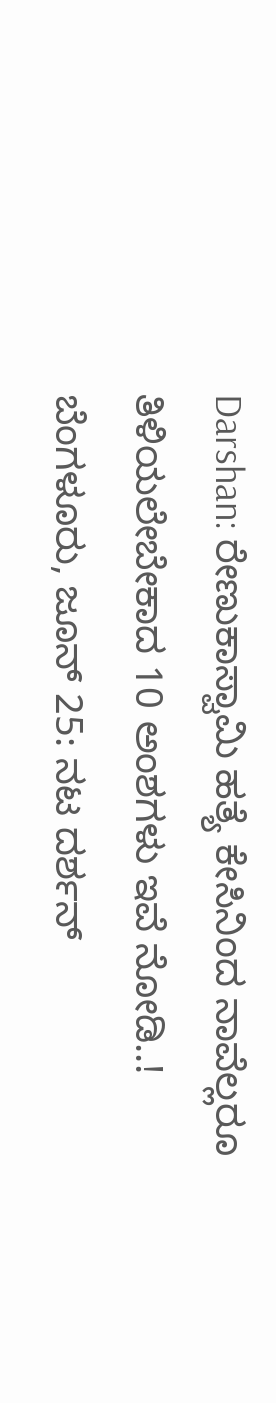Darshan: ರೇಣುಕಾಸ್ವಾಮಿ ಹತ್ಯೆ ಕೇಸಿನಿಂದ ನಾವೆಲ್ಲರೂ ತಿಳಿಯಲೇಬೇಕಾದ 10 ಅಂಶಗಳು ಇವೆ ನೋಡಿ..!
ಬೆಂಗಳೂರು, ಜೂನ್ 25: ನಟ ದರ್ಶನ್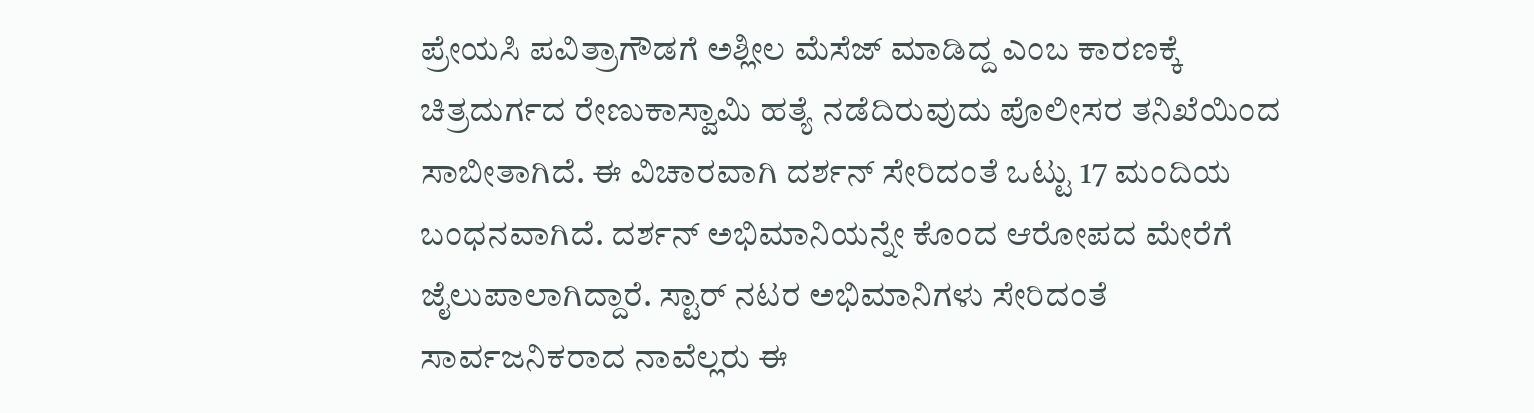ಪ್ರೇಯಸಿ ಪವಿತ್ರಾಗೌಡಗೆ ಅಶ್ಲೀಲ ಮೆಸೆಜ್ ಮಾಡಿದ್ದ ಎಂಬ ಕಾರಣಕ್ಕೆ ಚಿತ್ರದುರ್ಗದ ರೇಣುಕಾಸ್ವಾಮಿ ಹತ್ಯೆ ನಡೆದಿರುವುದು ಪೊಲೀಸರ ತನಿಖೆಯಿಂದ ಸಾಬೀತಾಗಿದೆ. ಈ ವಿಚಾರವಾಗಿ ದರ್ಶನ್ ಸೇರಿದಂತೆ ಒಟ್ಟು 17 ಮಂದಿಯ ಬಂಧನವಾಗಿದೆ. ದರ್ಶನ್ ಅಭಿಮಾನಿಯನ್ನೇ ಕೊಂದ ಆರೋಪದ ಮೇರೆಗೆ ಜೈಲುಪಾಲಾಗಿದ್ದಾರೆ. ಸ್ಟಾರ್ ನಟರ ಅಭಿಮಾನಿಗಳು ಸೇರಿದಂತೆ ಸಾರ್ವಜನಿಕರಾದ ನಾವೆಲ್ಲರು ಈ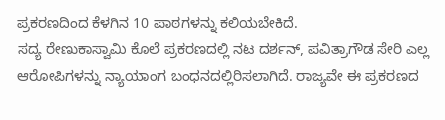ಪ್ರಕರಣದಿಂದ ಕೆಳಗಿನ 10 ಪಾಠಗಳನ್ನು ಕಲಿಯಬೇಕಿದೆ.
ಸದ್ಯ ರೇಣುಕಾಸ್ವಾಮಿ ಕೊಲೆ ಪ್ರಕರಣದಲ್ಲಿ ನಟ ದರ್ಶನ್, ಪವಿತ್ರಾಗೌಡ ಸೇರಿ ಎಲ್ಲ ಆರೋಪಿಗಳನ್ನು ನ್ಯಾಯಾಂಗ ಬಂಧನದಲ್ಲಿರಿಸಲಾಗಿದೆ. ರಾಜ್ಯವೇ ಈ ಪ್ರಕರಣದ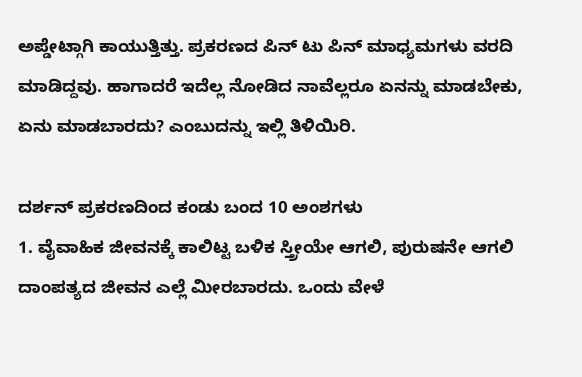ಅಪ್ಡೇಟ್ಗಾಗಿ ಕಾಯುತ್ತಿತ್ತು. ಪ್ರಕರಣದ ಪಿನ್ ಟು ಪಿನ್ ಮಾಧ್ಯಮಗಳು ವರದಿ ಮಾಡಿದ್ದವು. ಹಾಗಾದರೆ ಇದೆಲ್ಲ ನೋಡಿದ ನಾವೆಲ್ಲರೂ ಏನನ್ನು ಮಾಡಬೇಕು, ಏನು ಮಾಡಬಾರದು? ಎಂಬುದನ್ನು ಇಲ್ಲಿ ತಿಳಿಯಿರಿ.

ದರ್ಶನ್ ಪ್ರಕರಣದಿಂದ ಕಂಡು ಬಂದ 10 ಅಂಶಗಳು
1. ವೈವಾಹಿಕ ಜೀವನಕ್ಕೆ ಕಾಲಿಟ್ಟ ಬಳಿಕ ಸ್ತ್ರೀಯೇ ಆಗಲಿ, ಪುರುಷನೇ ಆಗಲಿ ದಾಂಪತ್ಯದ ಜೀವನ ಎಲ್ಲೆ ಮೀರಬಾರದು. ಒಂದು ವೇಳೆ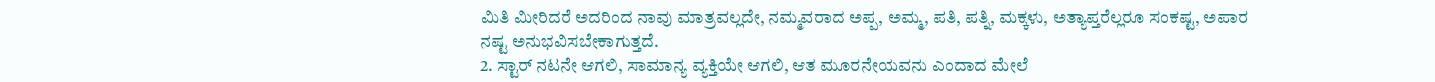ಮಿತಿ ಮೀರಿದರೆ ಅದರಿಂದ ನಾವು ಮಾತ್ರವಲ್ಲದೇ, ನಮ್ಮವರಾದ ಅಪ್ಪ, ಅಮ್ಮ, ಪತಿ, ಪತ್ನಿ, ಮಕ್ಕಳು, ಅತ್ಯಾಪ್ತರೆಲ್ಲರೂ ಸಂಕಷ್ಟ, ಅಪಾರ ನಷ್ಟ ಅನುಭವಿಸಬೇಕಾಗುತ್ತದೆ.
2. ಸ್ಟಾರ್ ನಟನೇ ಆಗಲಿ, ಸಾಮಾನ್ಯ ವ್ಯಕ್ತಿಯೇ ಆಗಲಿ, ಆತ ಮೂರನೇಯವನು ಎಂದಾದ ಮೇಲೆ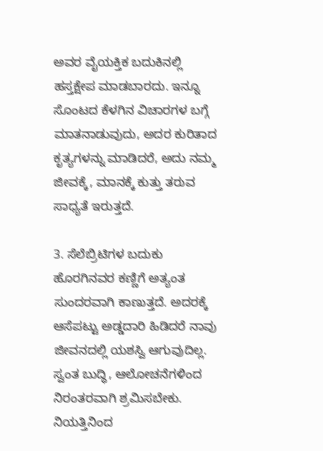ಅವರ ವೈಯಕ್ತಿಕ ಬದುಕಿನಲ್ಲಿ ಹಸ್ತಕ್ಷೇಪ ಮಾಡಬಾರದು. ಇನ್ನೂ ಸೊಂಟದ ಕೆಳಗಿನ ವಿಚಾರಗಳ ಬಗ್ಗೆ ಮಾತನಾಡುವುದು, ಅದರ ಕುರಿತಾದ ಕೃತ್ಯಗಳನ್ನು ಮಾಡಿದರೆ, ಅದು ನಮ್ಮ ಜೀವಕ್ಕೆ, ಮಾನಕ್ಕೆ ಕುತ್ತು ತರುವ ಸಾಧ್ಯತೆ ಇರುತ್ತದೆ.

3. ಸೆಲೆಬ್ರಿಟಿಗಳ ಬದುಕು ಹೊರಗಿನವರ ಕಣ್ಣಿಗೆ ಅತ್ಯಂತ ಸುಂದರವಾಗಿ ಕಾಣುತ್ತದೆ. ಅದರಕ್ಕೆ ಆಸೆಪಟ್ಟು ಅಡ್ಡದಾರಿ ಹಿಡಿದರೆ ನಾವು ಜೀವನದಲ್ಲಿ ಯಶಸ್ವಿ ಆಗುವುದಿಲ್ಲ. ಸ್ವಂತ ಬುದ್ಧಿ, ಆಲೋಚನೆಗಳಿಂದ ನಿರಂತರವಾಗಿ ಶ್ರಮಿಸಬೇಕು. ನಿಯತ್ತಿನಿಂದ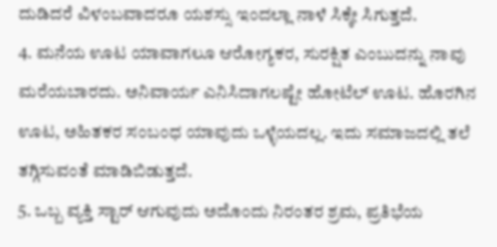ದುಡಿದರೆ ವಿಳಂಬವಾದರೂ ಯಶಸ್ಸು ಇಂದಲ್ಲಾ ನಾಳೆ ಸಿಕ್ಕೇ ಸಿಗುತ್ತದೆ.
4. ಮನೆಯ ಊಟ ಯಾವಾಗಲೂ ಆರೋಗ್ಯಕರ, ಸುರಕ್ಷಿತ ಎಂಬುದನ್ನು ನಾವು ಮರೆಯಬಾರದು. ಅನಿವಾರ್ಯ ಎನಿಸಿದಾಗಲಷ್ಟೇ ಹೋಟೆಲ್ ಊಟ. ಹೊರಗಿನ ಊಟ, ಅಹಿತಕರ ಸಂಬಂಧ ಯಾವುದು ಒಳ್ಳೆಯದಲ್ಲ. ಇದು ಸಮಾಜದಲ್ಲಿ ತಲೆ ತಗ್ಗಿಸುವಂತೆ ಮಾಡಿಬಿಡುತ್ತದೆ.
5. ಒಬ್ಬ ವ್ಯಕ್ತಿ ಸ್ಟಾರ್ ಆಗುವುದು ಅದೊಂದು ನಿರಂತರ ಶ್ರಮ, ಪ್ರತಿಭೆಯ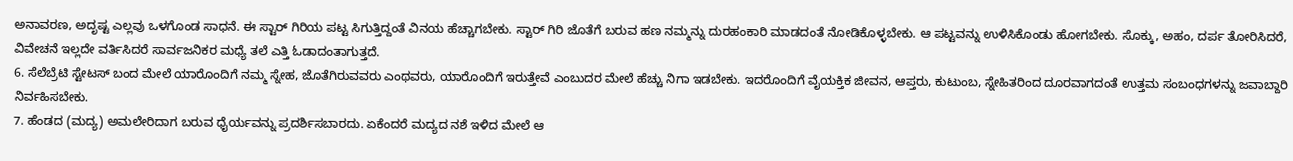ಅನಾವರಣ, ಅದೃಷ್ಟ ಎಲ್ಲವು ಒಳಗೊಂಡ ಸಾಧನೆ. ಈ ಸ್ಟಾರ್ ಗಿರಿಯ ಪಟ್ಟ ಸಿಗುತ್ತಿದ್ದಂತೆ ವಿನಯ ಹೆಚ್ಚಾಗಬೇಕು. ಸ್ಟಾರ್ ಗಿರಿ ಜೊತೆಗೆ ಬರುವ ಹಣ ನಮ್ಮನ್ನು ದುರಹಂಕಾರಿ ಮಾಡದಂತೆ ನೋಡಿಕೊಳ್ಳಬೇಕು. ಆ ಪಟ್ಟವನ್ನು ಉಳಿಸಿಕೊಂಡು ಹೋಗಬೇಕು. ಸೊಕ್ಕು, ಅಹಂ, ದರ್ಪ ತೋರಿಸಿದರೆ, ವಿವೇಚನೆ ಇಲ್ಲದೇ ವರ್ತಿಸಿದರೆ ಸಾರ್ವಜನಿಕರ ಮಧ್ಯೆ ತಲೆ ಎತ್ತಿ ಓಡಾದಂತಾಗುತ್ತದೆ.
6. ಸೆಲೆಬ್ರೆಟಿ ಸ್ಟೇಟಸ್ ಬಂದ ಮೇಲೆ ಯಾರೊಂದಿಗೆ ನಮ್ಮ ಸ್ನೇಹ, ಜೊತೆಗಿರುವವರು ಎಂಥವರು, ಯಾರೊಂದಿಗೆ ಇರುತ್ತೇವೆ ಎಂಬುದರ ಮೇಲೆ ಹೆಚ್ಚು ನಿಗಾ ಇಡಬೇಕು. ಇದರೊಂದಿಗೆ ವೈಯಕ್ತಿಕ ಜೀವನ, ಆಪ್ತರು, ಕುಟುಂಬ, ಸ್ನೇಹಿತರಿಂದ ದೂರವಾಗದಂತೆ ಉತ್ತಮ ಸಂಬಂಧಗಳನ್ನು ಜವಾಬ್ದಾರಿ ನಿರ್ವಹಿಸಬೇಕು.
7. ಹೆಂಡದ (ಮದ್ಯ) ಅಮಲೇರಿದಾಗ ಬರುವ ಧೈರ್ಯವನ್ನು ಪ್ರದರ್ಶಿಸಬಾರದು. ಏಕೆಂದರೆ ಮದ್ಯದ ನಶೆ ಇಳಿದ ಮೇಲೆ ಆ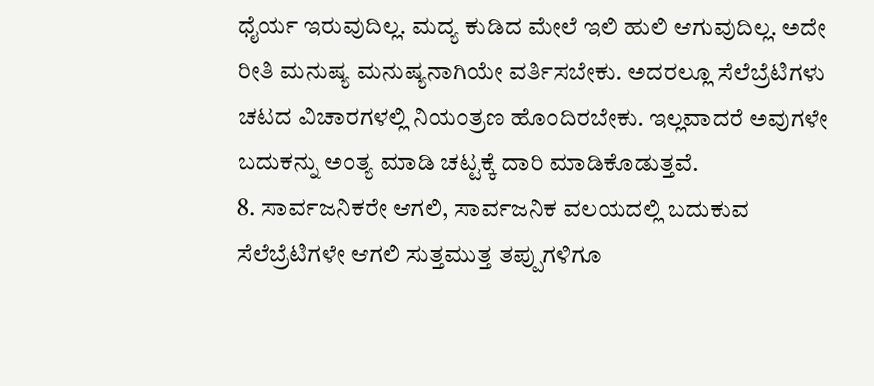ಧೈರ್ಯ ಇರುವುದಿಲ್ಲ. ಮದ್ಯ ಕುಡಿದ ಮೇಲೆ ಇಲಿ ಹುಲಿ ಆಗುವುದಿಲ್ಲ. ಅದೇ ರೀತಿ ಮನುಷ್ಯ ಮನುಷ್ಯನಾಗಿಯೇ ವರ್ತಿಸಬೇಕು. ಅದರಲ್ಲೂ ಸೆಲೆಬ್ರೆಟಿಗಳು ಚಟದ ವಿಚಾರಗಳಲ್ಲಿ ನಿಯಂತ್ರಣ ಹೊಂದಿರಬೇಕು. ಇಲ್ಲವಾದರೆ ಅವುಗಳೇ ಬದುಕನ್ನು ಅಂತ್ಯ ಮಾಡಿ ಚಟ್ಟಕ್ಕೆ ದಾರಿ ಮಾಡಿಕೊಡುತ್ತವೆ.
8. ಸಾರ್ವಜನಿಕರೇ ಆಗಲಿ, ಸಾರ್ವಜನಿಕ ವಲಯದಲ್ಲಿ ಬದುಕುವ ಸೆಲೆಬ್ರೆಟಿಗಳೇ ಆಗಲಿ ಸುತ್ತಮುತ್ತ ತಪ್ಪುಗಳಿಗೂ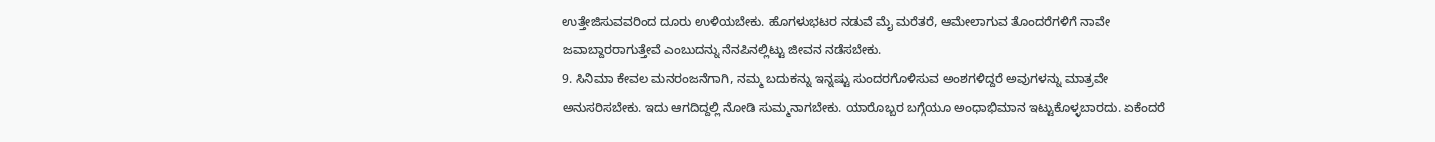ಉತ್ತೇಜಿಸುವವರಿಂದ ದೂರು ಉಳಿಯಬೇಕು. ಹೊಗಳುಭಟರ ನಡುವೆ ಮೈ ಮರೆತರೆ, ಆಮೇಲಾಗುವ ತೊಂದರೆಗಳಿಗೆ ನಾವೇ ಜವಾಬ್ದಾರರಾಗುತ್ತೇವೆ ಎಂಬುದನ್ನು ನೆನಪಿನಲ್ಲಿಟ್ಟು ಜೀವನ ನಡೆಸಬೇಕು.
9. ಸಿನಿಮಾ ಕೇವಲ ಮನರಂಜನೆಗಾಗಿ, ನಮ್ಮ ಬದುಕನ್ನು ಇನ್ನಷ್ಟು ಸುಂದರಗೊಳಿಸುವ ಅಂಶಗಳಿದ್ದರೆ ಅವುಗಳನ್ನು ಮಾತ್ರವೇ ಅನುಸರಿಸಬೇಕು. ಇದು ಆಗದಿದ್ದಲ್ಲಿ ನೋಡಿ ಸುಮ್ಮನಾಗಬೇಕು. ಯಾರೊಬ್ಬರ ಬಗ್ಗೆಯೂ ಅಂಧಾಭಿಮಾನ ಇಟ್ಟುಕೊಳ್ಳಬಾರದು. ಏಕೆಂದರೆ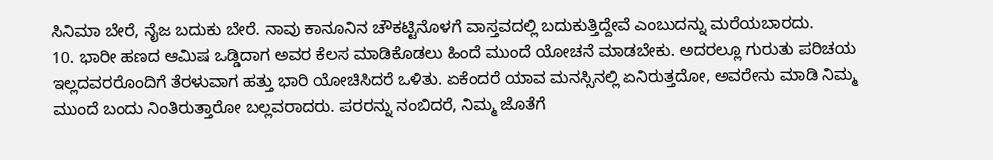ಸಿನಿಮಾ ಬೇರೆ, ನೈಜ ಬದುಕು ಬೇರೆ. ನಾವು ಕಾನೂನಿನ ಚೌಕಟ್ಟಿನೊಳಗೆ ವಾಸ್ತವದಲ್ಲಿ ಬದುಕುತ್ತಿದ್ದೇವೆ ಎಂಬುದನ್ನು ಮರೆಯಬಾರದು.
10. ಭಾರೀ ಹಣದ ಆಮಿಷ ಒಡ್ಡಿದಾಗ ಅವರ ಕೆಲಸ ಮಾಡಿಕೊಡಲು ಹಿಂದೆ ಮುಂದೆ ಯೋಚನೆ ಮಾಡಬೇಕು. ಅದರಲ್ಲೂ ಗುರುತು ಪರಿಚಯ ಇಲ್ಲದವರರೊಂದಿಗೆ ತೆರಳುವಾಗ ಹತ್ತು ಭಾರಿ ಯೋಚಿಸಿದರೆ ಒಳಿತು. ಏಕೆಂದರೆ ಯಾವ ಮನಸ್ಸಿನಲ್ಲಿ ಏನಿರುತ್ತದೋ, ಅವರೇನು ಮಾಡಿ ನಿಮ್ಮ ಮುಂದೆ ಬಂದು ನಿಂತಿರುತ್ತಾರೋ ಬಲ್ಲವರಾದರು. ಪರರನ್ನು ನಂಬಿದರೆ, ನಿಮ್ಮ ಜೊತೆಗೆ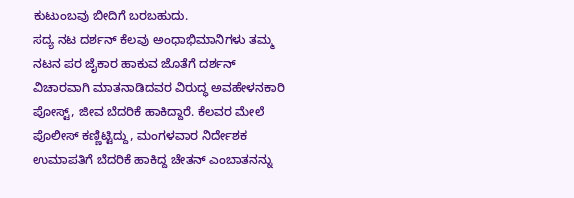ಕುಟುಂಬವು ಬೀದಿಗೆ ಬರಬಹುದು.
ಸದ್ಯ ನಟ ದರ್ಶನ್ ಕೆಲವು ಅಂಧಾಭಿಮಾನಿಗಳು ತಮ್ಮ ನಟನ ಪರ ಜೈಕಾರ ಹಾಕುವ ಜೊತೆಗೆ ದರ್ಶನ್ ವಿಚಾರವಾಗಿ ಮಾತನಾಡಿದವರ ವಿರುದ್ಧ ಅವಹೇಳನಕಾರಿ ಪೋಸ್ಟ್, ಜೀವ ಬೆದರಿಕೆ ಹಾಕಿದ್ದಾರೆ. ಕೆಲವರ ಮೇಲೆ ಪೊಲೀಸ್ ಕಣ್ಣಿಟ್ಟಿದ್ದು, ಮಂಗಳವಾರ ನಿರ್ದೇಶಕ ಉಮಾಪತಿಗೆ ಬೆದರಿಕೆ ಹಾಕಿದ್ದ ಚೇತನ್ ಎಂಬಾತನನ್ನು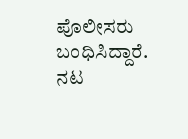ಪೊಲೀಸರು ಬಂಧಿಸಿದ್ದಾರೆ.
ನಟ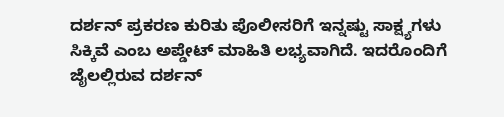ದರ್ಶನ್ ಪ್ರಕರಣ ಕುರಿತು ಪೊಲೀಸರಿಗೆ ಇನ್ನಷ್ಟು ಸಾಕ್ಷ್ಯಗಳು ಸಿಕ್ಕಿವೆ ಎಂಬ ಅಪ್ಡೇಟ್ ಮಾಹಿತಿ ಲಭ್ಯವಾಗಿದೆ. ಇದರೊಂದಿಗೆ ಜೈಲಲ್ಲಿರುವ ದರ್ಶನ್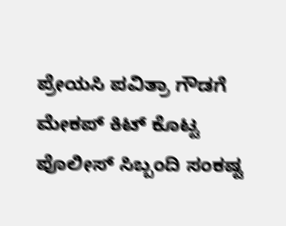ಪ್ರೇಯಸಿ ಪವಿತ್ರಾ ಗೌಡಗೆ ಮೇಕಪ್ ಕಿಟ್ ಕೊಟ್ಟ ಪೊಲೀಸ್ ಸಿಬ್ಬಂದಿ ಸಂಕಷ್ಟ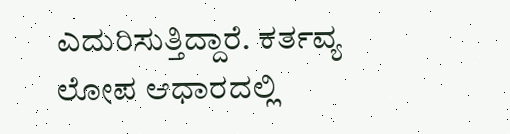ಎದುರಿಸುತ್ತಿದ್ದಾರೆ. ಕರ್ತವ್ಯ ಲೋಪ ಆಧಾರದಲ್ಲಿ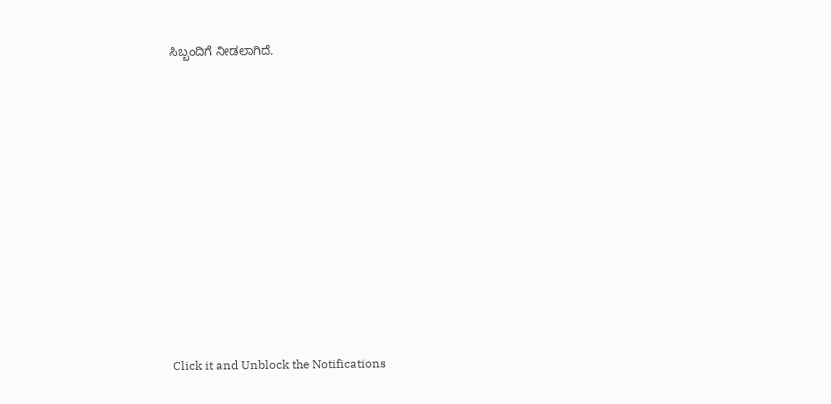ಸಿಬ್ಬಂದಿಗೆ ನೀಡಲಾಗಿದೆ.












Click it and Unblock the Notifications